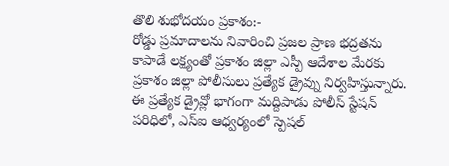తొలి శుభోదయం ప్రకాశం:-
రోడ్డు ప్రమాదాలను నివారించి ప్రజల ప్రాణ భద్రతను కాపాడే లక్ష్యంతో ప్రకాశం జిల్లా ఎస్పీ ఆదేశాల మేరకు ప్రకాశం జిల్లా పోలీసులు ప్రత్యేక డ్రైవ్ను నిర్వహిస్తున్నారు. ఈ ప్రత్యేక డ్రైవ్లో భాగంగా మద్దిపాడు పోలీస్ స్టేషన్ పరిధిలో, ఎస్ఐ ఆధ్వర్యంలో స్పెషల్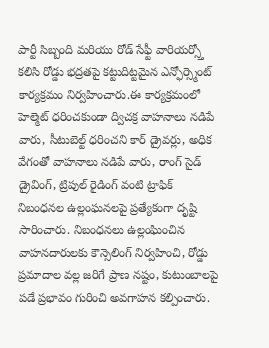పార్టీ సిబ్బంది మరియు రోడ్ సేఫ్టీ వారియర్స్తో కలిసి రోడ్డు భద్రతపై కట్టుదిట్టమైన ఎన్ఫోర్స్మెంట్ కార్యక్రమం నిర్వహించారు.ఈ కార్యక్రమంలో హెల్మెట్ ధరించకుండా ద్విచక్ర వాహనాలు నడిపే వారు, సీటుబెల్ట్ ధరించని కార్ డ్రైవర్లు, అధిక వేగంతో వాహనాలు నడిపే వారు, రాంగ్ సైడ్ డ్రైవింగ్, ట్రిపుల్ రైడింగ్ వంటి ట్రాఫిక్ నిబంధనల ఉల్లంఘనలపై ప్రత్యేకంగా దృష్టి సారించారు. నిబంధనలు ఉల్లంఘించిన వాహనదారులకు కౌన్సెలింగ్ నిర్వహించి, రోడ్డు ప్రమాదాల వల్ల జరిగే ప్రాణ నష్టం, కుటుంబాలపై పడే ప్రభావం గురించి అవగాహన కల్పించారు.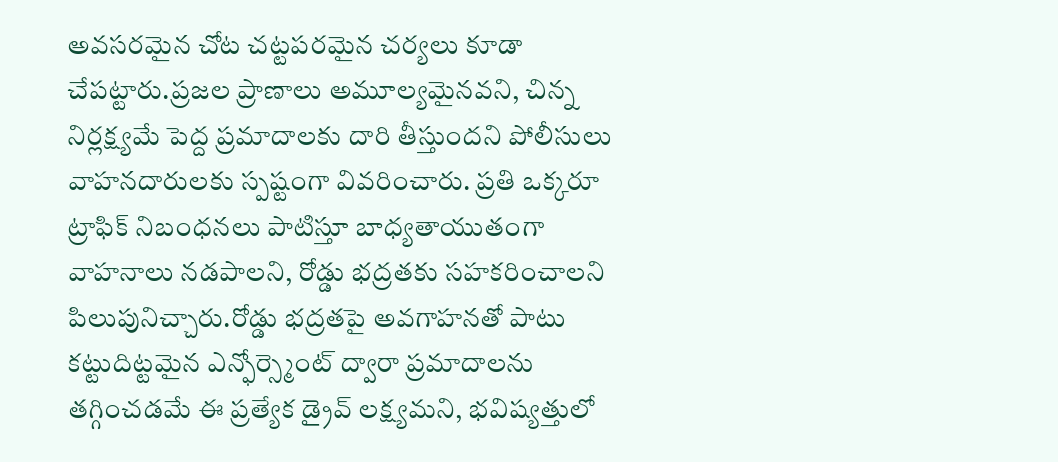అవసరమైన చోట చట్టపరమైన చర్యలు కూడా చేపట్టారు.ప్రజల ప్రాణాలు అమూల్యమైనవని, చిన్న నిర్లక్ష్యమే పెద్ద ప్రమాదాలకు దారి తీస్తుందని పోలీసులు వాహనదారులకు స్పష్టంగా వివరించారు. ప్రతి ఒక్కరూ ట్రాఫిక్ నిబంధనలు పాటిస్తూ బాధ్యతాయుతంగా వాహనాలు నడపాలని, రోడ్డు భద్రతకు సహకరించాలని పిలుపునిచ్చారు.రోడ్డు భద్రతపై అవగాహనతో పాటు కట్టుదిట్టమైన ఎన్ఫోర్స్మెంట్ ద్వారా ప్రమాదాలను తగ్గించడమే ఈ ప్రత్యేక డ్రైవ్ లక్ష్యమని, భవిష్యత్తులో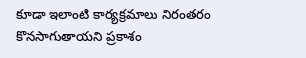కూడా ఇలాంటి కార్యక్రమాలు నిరంతరం కొనసాగుతాయని ప్రకాశం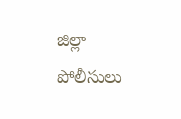జిల్లా పోలీసులు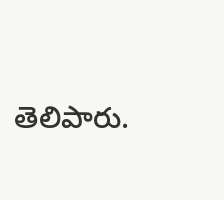తెలిపారు.